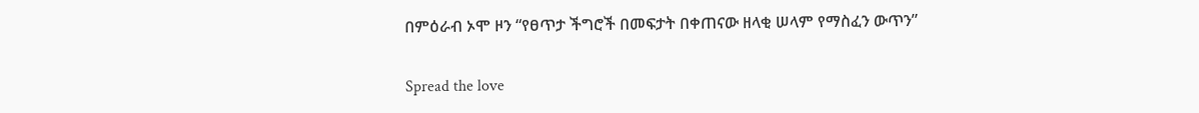በምዕራብ ኦሞ ዞን “የፀጥታ ችግሮች በመፍታት በቀጠናው ዘላቂ ሠላም የማስፈን ውጥን”

Spread the love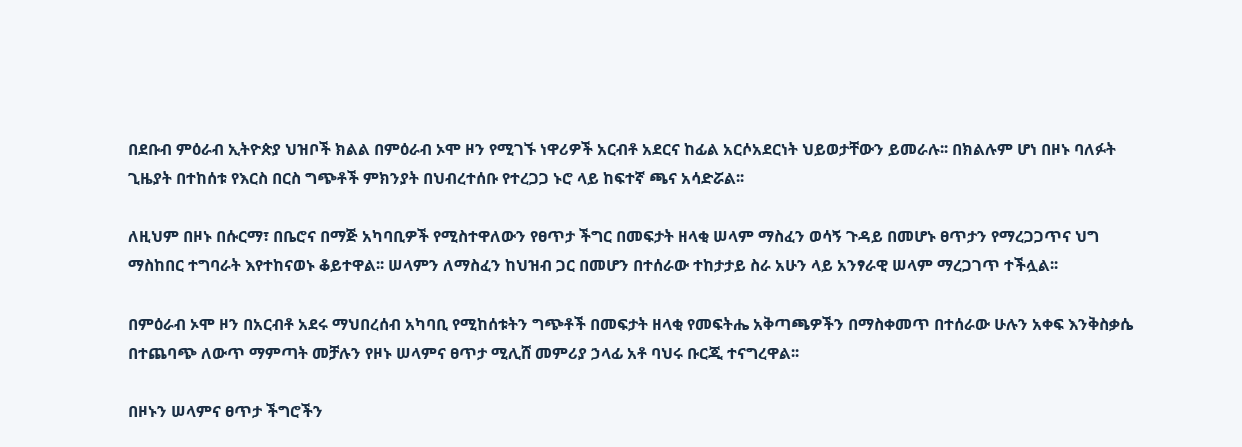በደቡብ ምዕራብ ኢትዮጵያ ህዝቦች ክልል በምዕራብ ኦሞ ዞን የሚገኙ ነዋሪዎች አርብቶ አደርና ከፊል አርሶአደርነት ህይወታቸውን ይመራሉ፡፡ በክልሉም ሆነ በዞኑ ባለፉት ጊዜያት በተከሰቱ የእርስ በርስ ግጭቶች ምክንያት በህብረተሰቡ የተረጋጋ ኑሮ ላይ ከፍተኛ ጫና አሳድሯል፡፡

ለዚህም በዞኑ በሱርማ፣ በቤሮና በማጅ አካባቢዎች የሚስተዋለውን የፀጥታ ችግር በመፍታት ዘላቂ ሠላም ማስፈን ወሳኝ ጉዳይ በመሆኑ ፀጥታን የማረጋጋጥና ህግ ማስከበር ተግባራት እየተከናወኑ ቆይተዋል፡፡ ሠላምን ለማስፈን ከህዝብ ጋር በመሆን በተሰራው ተከታታይ ስራ አሁን ላይ አንፃራዊ ሠላም ማረጋገጥ ተችሏል፡፡

በምዕራብ ኦሞ ዞን በአርብቶ አደሩ ማህበረሰብ አካባቢ የሚከሰቱትን ግጭቶች በመፍታት ዘላቂ የመፍትሔ አቅጣጫዎችን በማስቀመጥ በተሰራው ሁሉን አቀፍ እንቅስቃሴ በተጨባጭ ለውጥ ማምጣት መቻሉን የዞኑ ሠላምና ፀጥታ ሚሊሸ መምሪያ ኃላፊ አቶ ባህሩ ቡርጂ ተናግረዋል፡፡

በዞኑን ሠላምና ፀጥታ ችግሮችን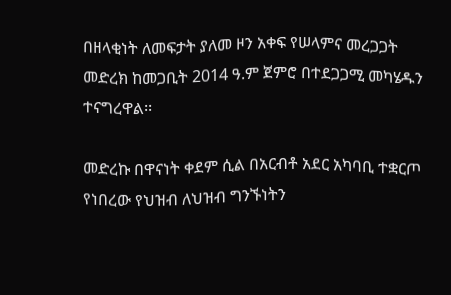በዘላቂነት ለመፍታት ያለመ ዞን አቀፍ የሠላምና መረጋጋት መድረክ ከመጋቢት 2014 ዓ.ም ጀምሮ በተደጋጋሚ መካሄዱን ተናግረዋል፡፡

መድረኩ በዋናነት ቀደም ሲል በአርብቶ አደር አካባቢ ተቋርጦ የነበረው የህዝብ ለህዝብ ግንኙነትን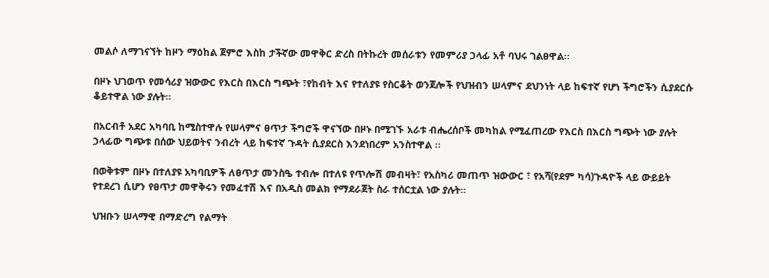መልሶ ለማገናኘት ከዞን ማዕከል ጀምሮ እስከ ታችኛው መዋቅር ድረስ በትኩረት መሰራቱን የመምሪያ ኃላፊ አቶ ባህሩ ገልፀዋል፡፡

በዞኑ ህገወጥ የመሳሪያ ዝውውር የእርስ በእርስ ግጭት ፣የከብት እና የተለያዩ የስርቆት ወንጀሎች የህዝብን ሠላምና ደህንነት ላይ ከፍተኛ የሆነ ችግሮችን ሲያደርሱ ቆይተዋል ነው ያሉት።

በአርብቶ አደር አካባቢ ከሚስተዋሉ የሠላምና ፀጥታ ችግሮች ዋናኘው በዞኑ በሚገኙ አራቱ ብሔረሰቦች መካከል የሚፈጠረው የእርስ በእርስ ግጭት ነው ያሉት ኃላፊው ግጭቱ በሰው ህይወትና ንብረት ላይ ከፍተኛ ጉዳት ሲያደርስ እንደነበረም አንስተዋል ፡፡

በወቅቱም በዞኑ በተለያዩ አካባቢዎች ለፀጥታ መንስዔ ተብሎ በተለዩ የጥሎሽ መብዛት፣ የአስካሪ መጠጥ ዝውውር ፣ የአሻ(የደም ካሳ)ጉዳዮች ላይ ውይይት የተደረገ ሲሆን የፀጥታ መዋቅሩን የመፈተሽ እና በአዲስ መልክ የማደራጀት ስራ ተሰርቷል ነው ያሉት።

ህዝቡን ሠላማዊ በማድረግ የልማት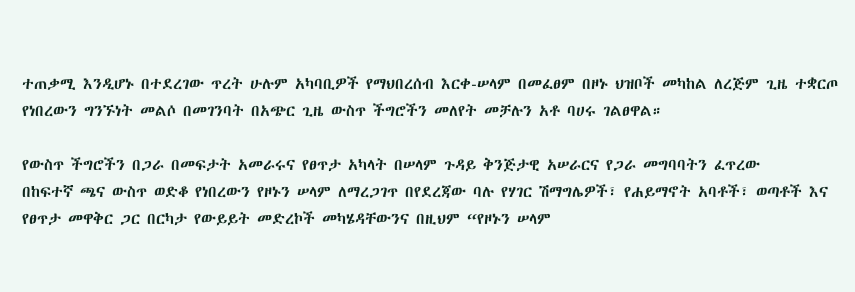ተጠቃሚ እንዲሆኑ በተደረገው ጥረት ሁሉም አካባቢዎች የማህበረሰብ እርቀ-ሠላም በመፈፀም በዞኑ ህዝቦች መካከል ለረጅም ጊዜ ተቋርጦ የነበረውን ግንኙነት መልሶ በመገንባት በአጭር ጊዜ ውስጥ ችግሮችን መለየት መቻሉን አቶ ባሀሩ ገልፀዋል።

የውስጥ ችግሮችን በጋራ በመፍታት አመራሩና የፀጥታ አካላት በሠላም ጉዳይ ቅንጅታዊ አሠራርና የጋራ መግባባትን ፈጥረው
በከፍተኛ ጫና ውስጥ ወድቆ የነበረውን የዞኑን ሠላም ለማረጋገጥ በየደረጃው ባሉ የሃገር ሽማግሌዎች፣ የሐይማኖት አባቶች፣ ወጣቶች እና የፀጥታ መዋቅር ጋር በርካታ የውይይት መድረኮች መካሄዳቸውንና በዚህም “የዞኑን ሠላም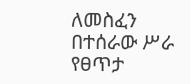ለመስፈን በተሰራው ሥራ የፀጥታ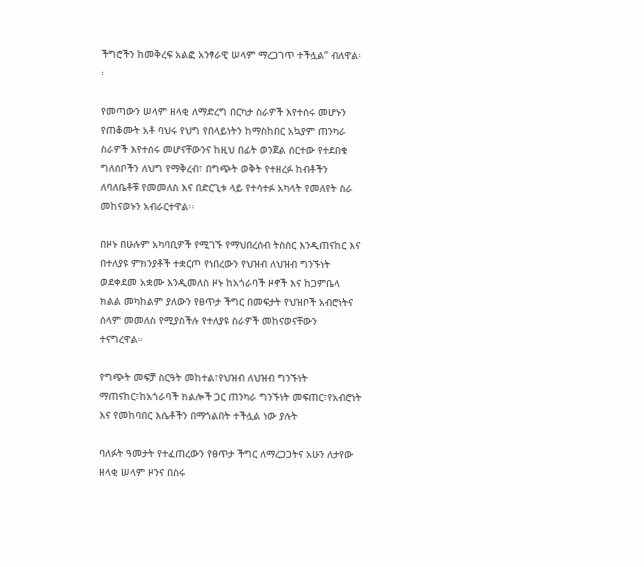ችግሮችን ከመቅረፍ አልፎ አንፃራዊ ሠላም ማረጋገጥ ተችሏል” ብለዋል፡፡

የመጣውን ሠላም ዘላቂ ለማድረግ በርካታ ስራዎች እየተሰሩ መሆኑን የጠቆሙት አቶ ባህሩ የህግ የበላይነትን ከማስከበር አኳያም ጠንካራ ስራዎች እየተሰሩ መሆናቸውንና ከዚህ በፊት ወንጀል ሰርተው የተደበቁ ግለሰቦችን ለህግ የማቅረብ፣ በግጭት ወቅት የተዘረፉ ከብቶችን ለባለቤቶቹ የመመለስ እና በድርጊቱ ላይ የተሳተፉ አካላት የመለየት ስራ መከናወኑን አብራርተዋል፡፡

በዞኑ በሁሉም አካባቢዎች የሚገኙ የማህበረሰብ ትስስር እንዲጠናከር እና በተለያዩ ምክንያቶች ተቋርጦ የነበረውን የህዝብ ለህዝብ ግንኙነት ወደቀደመ አቋሙ እንዲመለስ ዞኑ ከአጎራባች ዞኖች እና ከጋምቤላ ክልል መካከልም ያለውን የፀጥታ ችግር በመፍታት የህዝቦች አብሮነትና ሰላም መመለስ የሚያስችሉ የተለያዩ ስራዎች መከናወናቸውን ተናግረዋል።

የግጭት መፍቻ ስርዓት መከተል፣የህዝብ ለህዝብ ግንኙነት ማጠናከር፣ከአጎራባች ክልሎች ጋር ጠንካራ ግንኙነት መፍጠር፣የአብሮነት እና የመከባበር እሴቶችን በማጎልበት ተችሏል ነው ያሉት

ባለፉት ዓመታት የተፈጠረውን የፀጥታ ችግር ለማረጋጋትና አሁን ለታየው ዘላቂ ሠላም ዞንና በስሩ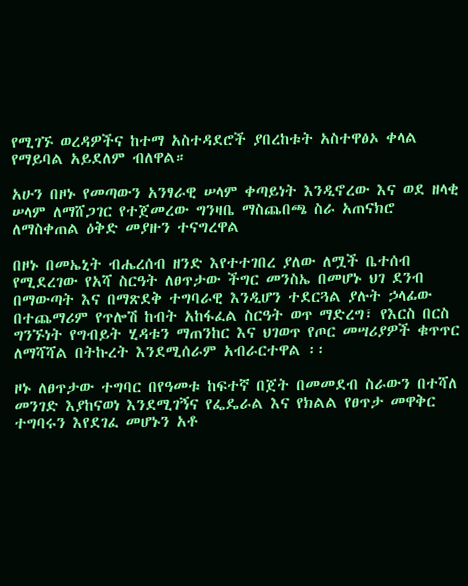የሚገኙ ወረዳዎችና ከተማ አስተዳደሮች ያበረከቱት አስተዋፅኦ ቀላል የማይባል አይደለም ብለዋል።

አሁን በዞኑ የመጣውን አንፃራዊ ሠላም ቀጣይነት እንዲኖረው እና ወደ ዘላቂ ሠላም ለማሸጋገር የተጀመረው ግንዛቤ ማስጨበጫ ስራ አጠናክሮ ለማስቀጠል ዕቅድ መያዙን ተናግረዋል

በዞኑ በመኤኒት ብሔረሰብ ዘንድ እየተተገበረ ያለው ለሟች ቤተሰብ የሚደረገው የአሻ ስርዓት ለፀጥታው ችግር መንስኤ በመሆኑ ህገ ደንብ በማውጣት እና በማጽደቅ ተግባራዊ እንዲሆን ተደርጓል ያሉት ኃላፊው በተጨማሪም የጥሎሽ ከብት አከፋፈል ስርዓት ወጥ ማድረግ፣ የእርስ በርስ ግንኙነት የግብይት ሂዳቱን ማጠንከር እና ህገወጥ የጦር መሣሪያዎች ቁጥጥር ለማሻሻል በትኩረት እንደሚሰራም አብራርተዋል ፡፡

ዞኑ ለፀጥታው ተግባር በየዓመቱ ከፍተኛ በጀት በመመደብ ስራውን በተሻለ መንገድ እያከናወነ እንደሚገኝና የፌዴራል እና የክልል የፀጥታ መዋቅር ተግባሩን እየደገፈ መሆኑን አቶ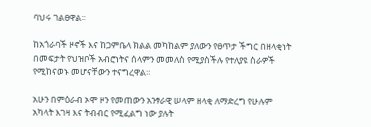ባህሩ ገልፀዋል፡፡

ከአጎራባች ዞኖች እና ከጋምቤላ ክልል መካከልም ያለውን የፀጥታ ችግር በዘላቂነት በመፍታት የህዝቦች አብሮነትና ሰላምን መመለስ የሚያስችሉ የተለያዩ ስራዎች የሚከናወኑ መሆናቸውን ተናግረዋል።

አሁን በምዕራብ ኦሞ ዞን የመጠውን አንፃራዊ ሠላም ዘላቂ ለማድረግ የሁሉም አካላት እገዛ እና ትብብር የሚፈልግ ነው ያሉት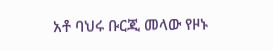አቶ ባህሩ ቡርጂ መላው የዞኑ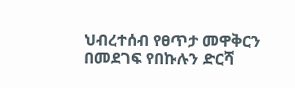ህብረተሰብ የፀጥታ መዋቅርን በመደገፍ የበኩሉን ድርሻ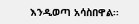እንዲወጣ አሳስበዋል፡፡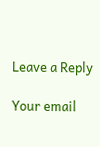Leave a Reply

Your email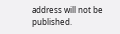address will not be published.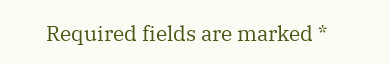Required fields are marked *